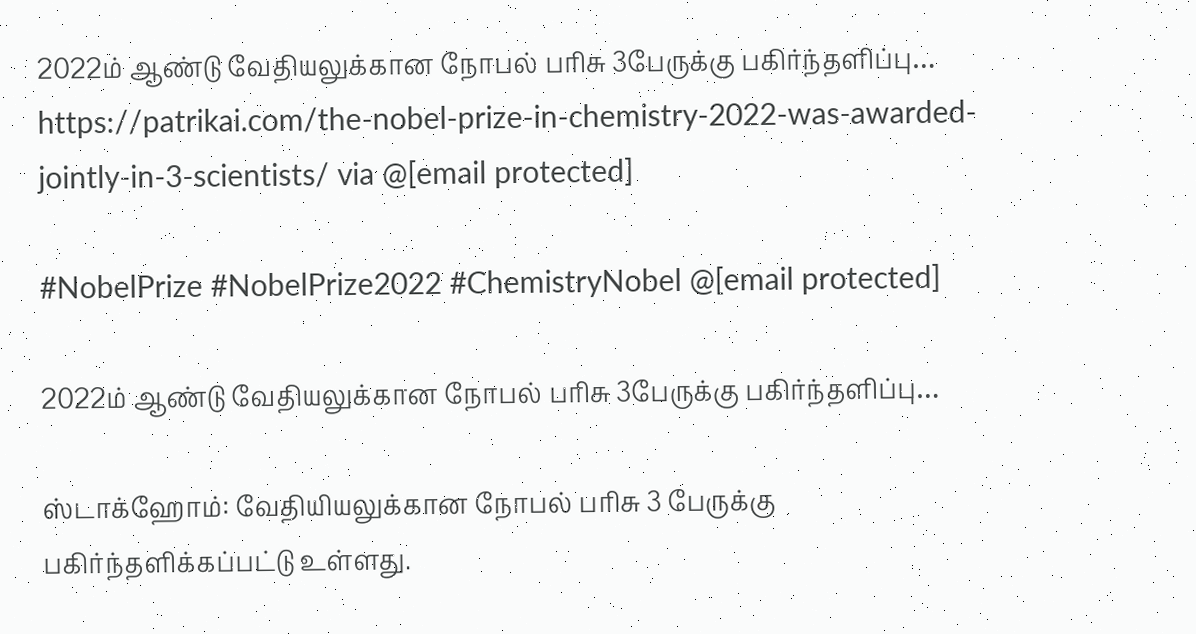2022ம் ஆண்டு வேதியலுக்கான நோபல் பரிசு 3பேருக்கு பகிர்ந்தளிப்பு… https://patrikai.com/the-nobel-prize-in-chemistry-2022-was-awarded-jointly-in-3-scientists/ via @[email protected]

#NobelPrize #NobelPrize2022 #ChemistryNobel @[email protected]

2022ம் ஆண்டு வேதியலுக்கான நோபல் பரிசு 3பேருக்கு பகிர்ந்தளிப்பு…

ஸ்டாக்ஹோம்: வேதியியலுக்கான நோபல் பரிசு 3 பேருக்கு பகிர்ந்தளிக்கப்பட்டு உள்ளது.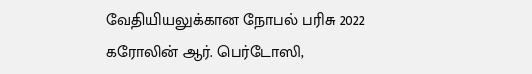வேதியியலுக்கான நோபல் பரிசு 2022 கரோலின் ஆர். பெர்டோஸி,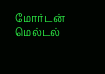மோர்டன் மெல்டல்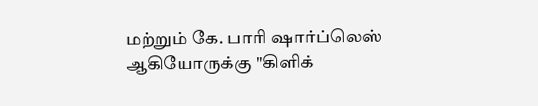மற்றும் கே. பாரி ஷார்ப்லெஸ் ஆகியோருக்கு "கிளிக்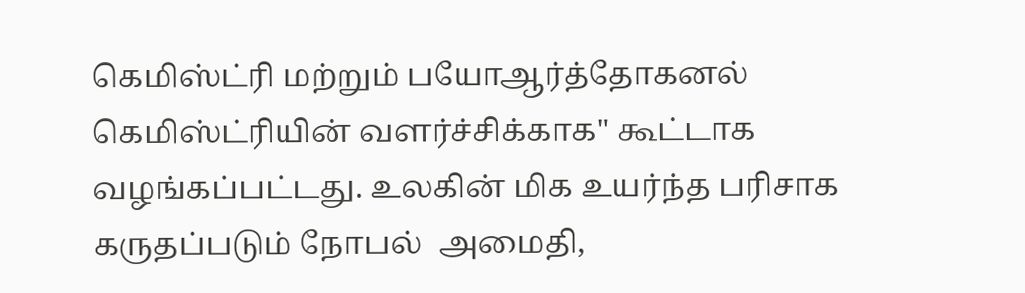கெமிஸ்ட்ரி மற்றும் பயோஆர்த்தோகனல் கெமிஸ்ட்ரியின் வளர்ச்சிக்காக" கூட்டாக வழங்கப்பட்டது. உலகின் மிக உயர்ந்த பரிசாக கருதப்படும் நோபல்  அமைதி,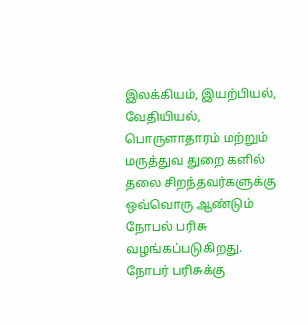இலக்கியம், இயற்பியல், வேதியியல், பொருளாதாரம் மற்றும் மருத்துவ துறை களில் தலை சிறந்தவர்களுக்கு ஒவ்வொரு ஆண்டும் நோபல் பரிசு வழங்கப்படுகிறது. நோபர் பரிசுக்கு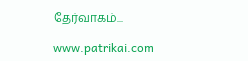தேர்வாகம்...

www.patrikai.com